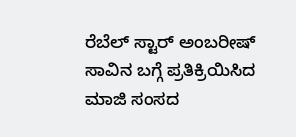ರೆಬೆಲ್ ಸ್ಟಾರ್ ಅಂಬರೀಷ್ ಸಾವಿನ ಬಗ್ಗೆ ಪ್ರತಿಕ್ರಿಯಿಸಿದ ಮಾಜಿ ಸಂಸದ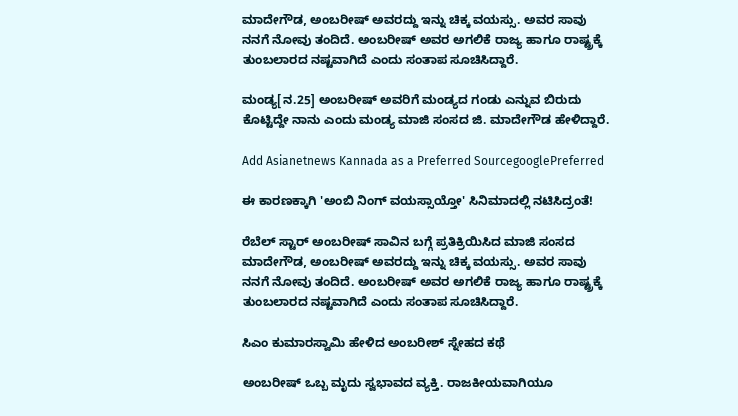ಮಾದೇಗೌಡ, ಅಂಬರೀಷ್ ಅವರದ್ದು ಇನ್ನು ಚಿಕ್ಕ ವಯಸ್ಸು. ಅವರ ಸಾವು ನನಗೆ ನೋವು ತಂದಿದೆ. ಅಂಬರೀಷ್ ಅವರ ಅಗಲಿಕೆ ರಾಜ್ಯ ಹಾಗೂ ರಾಷ್ಟ್ರಕ್ಕೆ ತುಂಬಲಾರದ ನಷ್ಟವಾಗಿದೆ ಎಂದು ಸಂತಾಪ ಸೂಚಿಸಿದ್ದಾರೆ.

ಮಂಡ್ಯ[ನ.25] ಅಂಬರೀಷ್ ಅವರಿಗೆ ಮಂಡ್ಯದ ಗಂಡು ಎನ್ನುವ ಬಿರುದು ಕೊಟ್ಟಿದ್ದೇ ನಾನು ಎಂದು ಮಂಡ್ಯ ಮಾಜಿ ಸಂಸದ ಜಿ. ಮಾದೇಗೌಡ ಹೇಳಿದ್ದಾರೆ.

Add Asianetnews Kannada as a Preferred SourcegooglePreferred

ಈ ಕಾರಣಕ್ಕಾಗಿ 'ಅಂಬಿ ನಿಂಗ್ ವಯಸ್ಸಾಯ್ತೋ' ಸಿನಿಮಾದಲ್ಲಿ ನಟಿಸಿದ್ರಂತೆ!

ರೆಬೆಲ್ ಸ್ಟಾರ್ ಅಂಬರೀಷ್ ಸಾವಿನ ಬಗ್ಗೆ ಪ್ರತಿಕ್ರಿಯಿಸಿದ ಮಾಜಿ ಸಂಸದ ಮಾದೇಗೌಡ, ಅಂಬರೀಷ್ ಅವರದ್ದು ಇನ್ನು ಚಿಕ್ಕ ವಯಸ್ಸು. ಅವರ ಸಾವು ನನಗೆ ನೋವು ತಂದಿದೆ. ಅಂಬರೀಷ್ ಅವರ ಅಗಲಿಕೆ ರಾಜ್ಯ ಹಾಗೂ ರಾಷ್ಟ್ರಕ್ಕೆ ತುಂಬಲಾರದ ನಷ್ಟವಾಗಿದೆ ಎಂದು ಸಂತಾಪ ಸೂಚಿಸಿದ್ದಾರೆ.

ಸಿಎಂ ಕುಮಾರಸ್ವಾಮಿ ಹೇಳಿದ ಅಂಬರೀಶ್ ಸ್ನೇಹದ ಕಥೆ

ಅಂಬರೀಷ್ ಒಬ್ಬ ಮೃದು ಸ್ವಭಾವದ ವ್ಯಕ್ತಿ. ರಾಜಕೀಯವಾಗಿಯೂ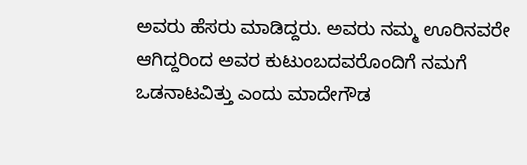ಅವರು ಹೆಸರು ಮಾಡಿದ್ದರು. ಅವರು ನಮ್ಮ ಊರಿನವರೇ ಆಗಿದ್ದರಿಂದ ಅವರ ಕುಟುಂಬದವರೊಂದಿಗೆ ನಮಗೆ ಒಡನಾಟವಿತ್ತು ಎಂದು ಮಾದೇಗೌಡ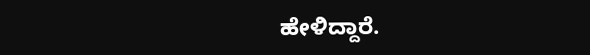ಹೇಳಿದ್ದಾರೆ.